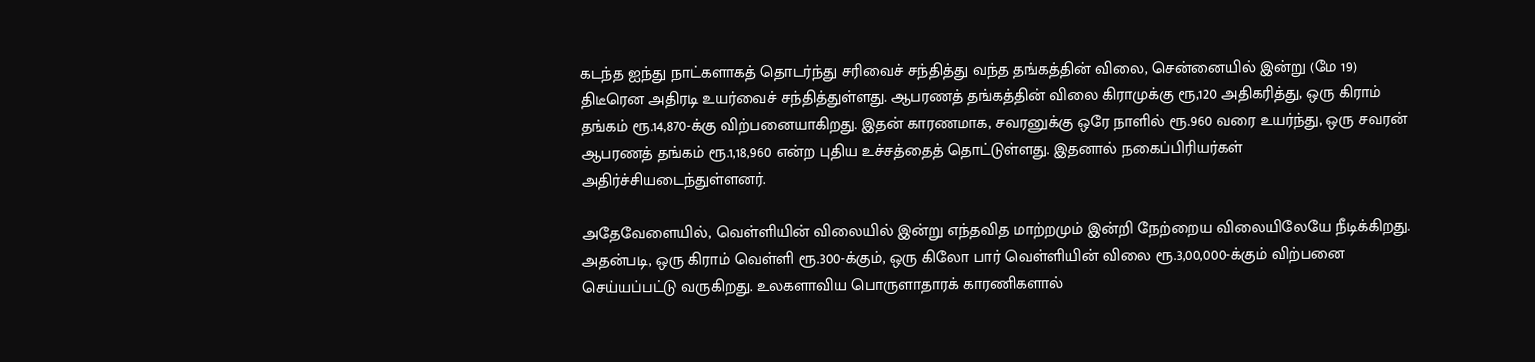கடந்த ஐந்து நாட்களாகத் தொடர்ந்து சரிவைச் சந்தித்து வந்த தங்கத்தின் விலை, சென்னையில் இன்று (மே 19) திடீரென அதிரடி உயர்வைச் சந்தித்துள்ளது. ஆபரணத் தங்கத்தின் விலை கிராமுக்கு ரூ,120 அதிகரித்து, ஒரு கிராம் தங்கம் ரூ.14,870-க்கு விற்பனையாகிறது. இதன் காரணமாக, சவரனுக்கு ஒரே நாளில் ரூ.960 வரை உயர்ந்து, ஒரு சவரன் ஆபரணத் தங்கம் ரூ.1,18,960 என்ற புதிய உச்சத்தைத் தொட்டுள்ளது. இதனால் நகைப்பிரியர்கள் அதிர்ச்சியடைந்துள்ளனர்.

அதேவேளையில், வெள்ளியின் விலையில் இன்று எந்தவித மாற்றமும் இன்றி நேற்றைய விலையிலேயே நீடிக்கிறது. அதன்படி, ஒரு கிராம் வெள்ளி ரூ.300-க்கும், ஒரு கிலோ பார் வெள்ளியின் விலை ரூ.3,00,000-க்கும் விற்பனை செய்யப்பட்டு வருகிறது. உலகளாவிய பொருளாதாரக் காரணிகளால்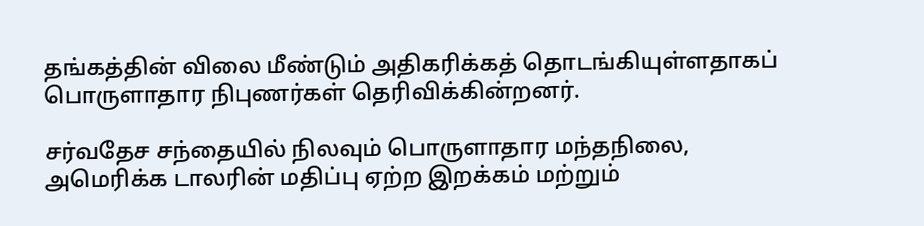தங்கத்தின் விலை மீண்டும் அதிகரிக்கத் தொடங்கியுள்ளதாகப் பொருளாதார நிபுணர்கள் தெரிவிக்கின்றனர்.

சர்வதேச சந்தையில் நிலவும் பொருளாதார மந்தநிலை, அமெரிக்க டாலரின் மதிப்பு ஏற்ற இறக்கம் மற்றும்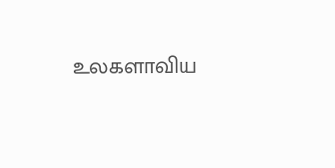உலகளாவிய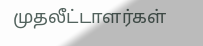முதலீட்டாளர்கள்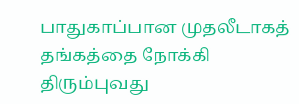பாதுகாப்பான முதலீடாகத் தங்கத்தை நோக்கி திரும்புவது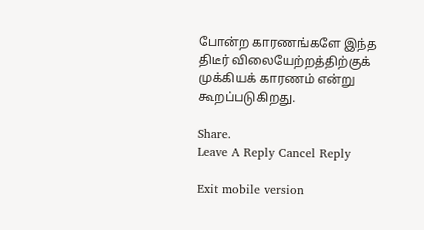போன்ற காரணங்களே இந்த திடீர் விலையேற்றத்திற்குக் முக்கியக் காரணம் என்று கூறப்படுகிறது.

Share.
Leave A Reply Cancel Reply

Exit mobile version